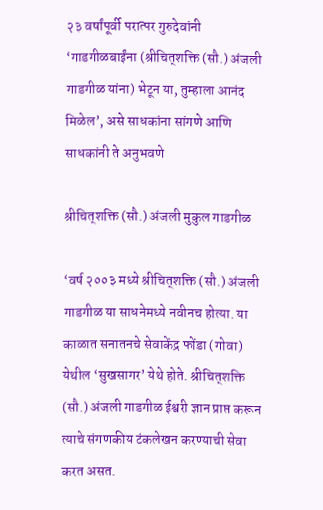२३ वर्षांपूर्वी परात्पर गुरुदेवांनी ‘गाडगीळबाईंना (श्रीचित्‌शक्ति (सौ.) अंजली गाडगीळ यांना) भेटून या, तुम्हाला आनंद मिळेल’, असे साधकांना सांगणे आणि साधकांनी ते अनुभवणे

श्रीचित्‌शक्ति (सौ.) अंजली मुकुल गाडगीळ

‘वर्ष २००३ मध्ये श्रीचित्‌शक्ति (सौ.) अंजली गाडगीळ या साधनेमध्ये नवीनच होत्या. या काळात सनातनचे सेवाकेंद्र फोंडा (गोवा) येथील ‘सुखसागर’ येथे होते. श्रीचित्‌शक्ति (सौ.) अंजली गाडगीळ ईश्वरी ज्ञान प्राप्त करून त्याचे संगणकीय टंकलेखन करण्याची सेवा करत असत.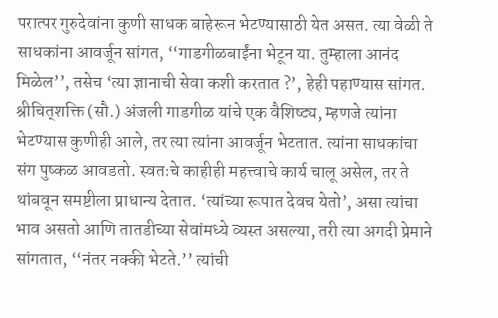परात्पर गुरुदेवांना कुणी साधक बाहेरून भेटण्यासाठी येत असत. त्या वेळी ते साधकांना आवर्जून सांगत, ‘‘गाडगीळबाईंना भेटून या. तुम्हाला आनंद मिळेल’’, तसेच ‘त्या ज्ञानाची सेवा कशी करतात ?’, हेही पहाण्यास सांगत. श्रीचित्‌शक्ति (सौ.) अंजली गाडगीळ यांचे एक वैशिष्ट्य, म्हणजे त्यांना भेटण्यास कुणीही आले, तर त्या त्यांना आवर्जून भेटतात. त्यांना साधकांचा संग पुष्कळ आवडतो. स्वतःचे काहीही महत्त्वाचे कार्य चालू असेल, तर ते थांबवून समष्टीला प्राधान्य देतात. ‘त्यांच्या रूपात देवच येतो’, असा त्यांचा भाव असतो आणि तातडीच्या सेवांमध्ये व्यस्त असल्या, तरी त्या अगदी प्रेमाने सांगतात, ‘‘नंतर नक्की भेटते.’’ त्यांची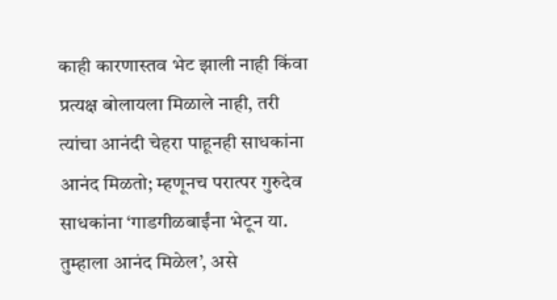काही कारणास्तव भेट झाली नाही किंवा प्रत्यक्ष बोलायला मिळाले नाही, तरी त्यांचा आनंदी चेहरा पाहूनही साधकांना आनंद मिळतो; म्हणूनच परात्पर गुरुदेव साधकांना ‘गाडगीळबाईंना भेटून या. तुम्हाला आनंद मिळेल’, असे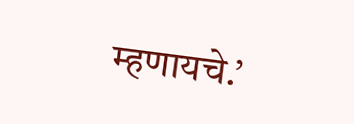म्हणायचे.’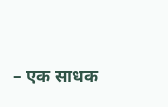– एक साधक